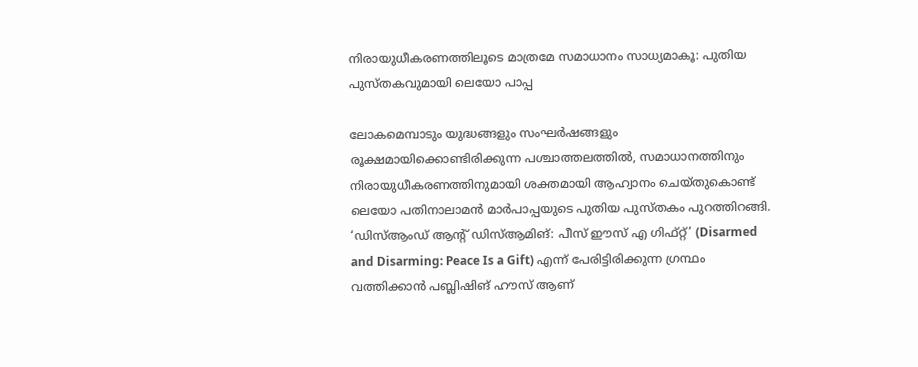നിരായുധീകരണത്തിലൂടെ മാത്രമേ സമാധാനം സാധ്യമാകൂ: പുതിയ പുസ്തകവുമായി ലെയോ പാപ്പ

ലോകമെമ്പാടും യുദ്ധങ്ങളും സംഘർഷങ്ങളും രൂക്ഷമായിക്കൊണ്ടിരിക്കുന്ന പശ്ചാത്തലത്തിൽ, സമാധാനത്തിനും നിരായുധീകരണത്തിനുമായി ശക്തമായി ആഹ്വാനം ചെയ്തുകൊണ്ട് ലെയോ പതിനാലാമൻ മാർപാപ്പയുടെ പുതിയ പുസ്തകം പുറത്തിറങ്ങി. ‘ഡിസ്ആംഡ് ആന്റ് ഡിസ്ആമിങ്: പീസ് ഈസ് എ ഗിഫ്റ്റ്’ (Disarmed and Disarming: Peace Is a Gift) എന്ന് പേരിട്ടിരിക്കുന്ന ഗ്രന്ഥം വത്തിക്കാൻ പബ്ലിഷിങ് ഹൗസ് ആണ്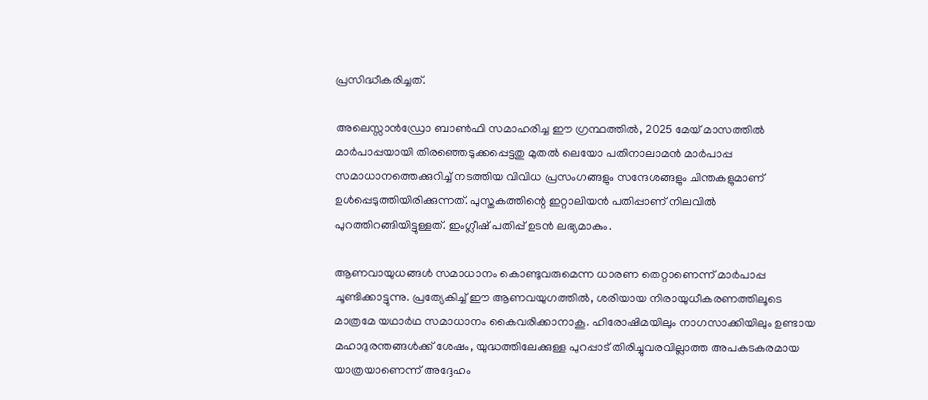പ്രസിദ്ധീകരിച്ചത്.

അലെസ്സാൻഡ്രോ ബാൺഫി സമാഹരിച്ച ഈ ഗ്രന്ഥത്തിൽ, 2025 മേയ് മാസത്തിൽ മാർപാപ്പയായി തിരഞ്ഞെടുക്കപ്പെട്ടതു മുതൽ ലെയോ പതിനാലാമൻ മാർപാപ്പ സമാധാനത്തെക്കുറിച്ച് നടത്തിയ വിവിധ പ്രസംഗങ്ങളും സന്ദേശങ്ങളും ചിന്തകളുമാണ് ഉൾപ്പെടുത്തിയിരിക്കുന്നത്. പുസ്തകത്തിന്റെ ഇറ്റാലിയൻ പതിപ്പാണ് നിലവിൽ പുറത്തിറങ്ങിയിട്ടുള്ളത്. ഇംഗ്ലീഷ് പതിപ്പ് ഉടൻ ലഭ്യമാകും.

ആണവായുധങ്ങൾ സമാധാനം കൊണ്ടുവരുമെന്ന ധാരണ തെറ്റാണെന്ന് മാർപാപ്പ ചൂണ്ടിക്കാട്ടുന്നു. പ്രത്യേകിച്ച് ഈ ആണവയുഗത്തിൽ, ശരിയായ നിരായുധീകരണത്തിലൂടെ മാത്രമേ യഥാർഥ സമാധാനം കൈവരിക്കാനാകൂ. ഹിരോഷിമയിലും നാഗസാക്കിയിലും ഉണ്ടായ മഹാദുരന്തങ്ങൾക്ക് ശേഷം, യുദ്ധത്തിലേക്കുള്ള പുറപ്പാട് തിരിച്ചുവരവില്ലാത്ത അപകടകരമായ യാത്രയാണെന്ന് അദ്ദേഹം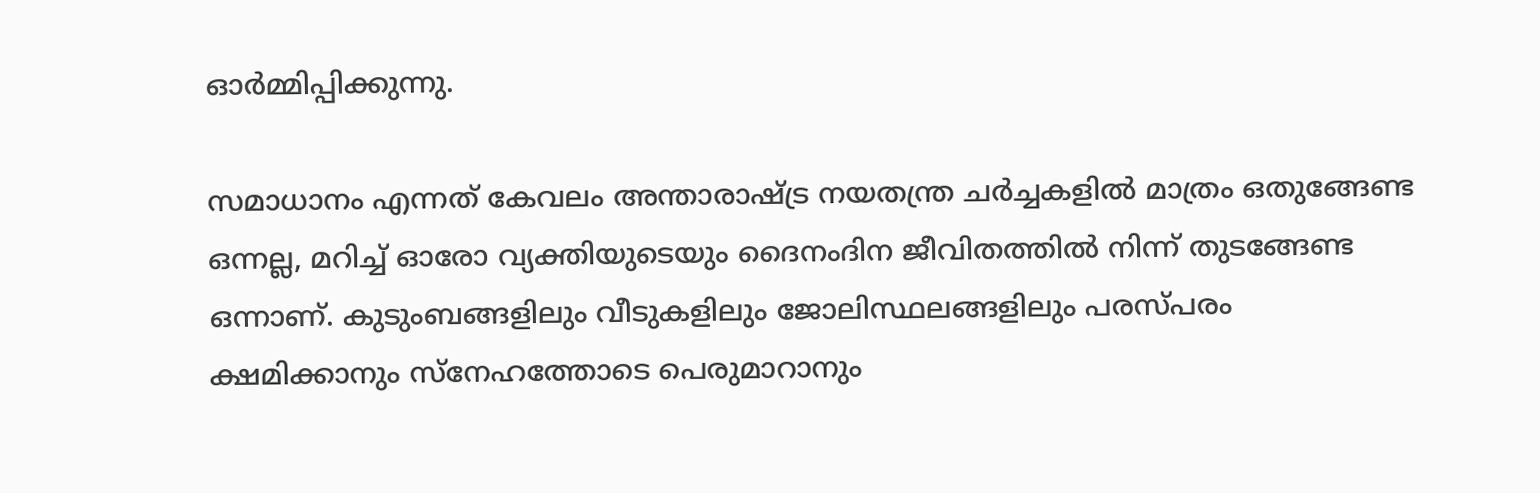ഓർമ്മിപ്പിക്കുന്നു.

സമാധാനം എന്നത് കേവലം അന്താരാഷ്ട്ര നയതന്ത്ര ചർച്ചകളിൽ മാത്രം ഒതുങ്ങേണ്ട ഒന്നല്ല, മറിച്ച് ഓരോ വ്യക്തിയുടെയും ദൈനംദിന ജീവിതത്തിൽ നിന്ന് തുടങ്ങേണ്ട ഒന്നാണ്. കുടുംബങ്ങളിലും വീടുകളിലും ജോലിസ്ഥലങ്ങളിലും പരസ്പരം ക്ഷമിക്കാനും സ്നേഹത്തോടെ പെരുമാറാനും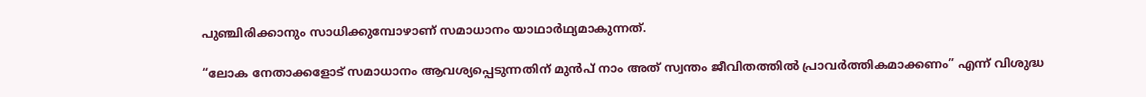പുഞ്ചിരിക്കാനും സാധിക്കുമ്പോഴാണ് സമാധാനം യാഥാർഥ്യമാകുന്നത്.

“ലോക നേതാക്കളോട് സമാധാനം ആവശ്യപ്പെടുന്നതിന് മുൻപ് നാം അത് സ്വന്തം ജീവിതത്തിൽ പ്രാവർത്തികമാക്കണം” എന്ന് വിശുദ്ധ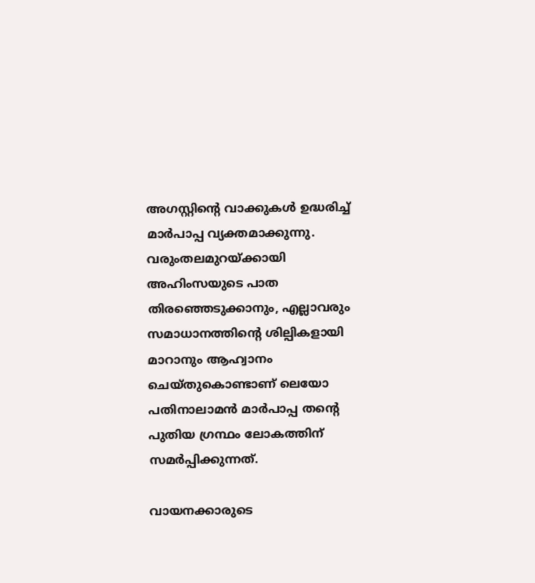അഗസ്റ്റിന്റെ വാക്കുകൾ ഉദ്ധരിച്ച് മാർപാപ്പ വ്യക്തമാക്കുന്നു. വരുംതലമുറയ്ക്കായി അഹിംസയുടെ പാത തിരഞ്ഞെടുക്കാനും, എല്ലാവരും സമാധാനത്തിന്റെ ശില്പികളായി മാറാനും ആഹ്വാനം ചെയ്തുകൊണ്ടാണ് ലെയോ പതിനാലാമൻ മാർപാപ്പ തന്റെ പുതിയ ഗ്രന്ഥം ലോകത്തിന് സമർപ്പിക്കുന്നത്.

വായനക്കാരുടെ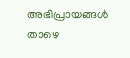അഭിപ്രായങ്ങൾ താഴെ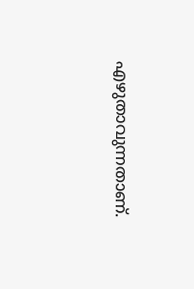എഴുതാവുന്നതാണ്.